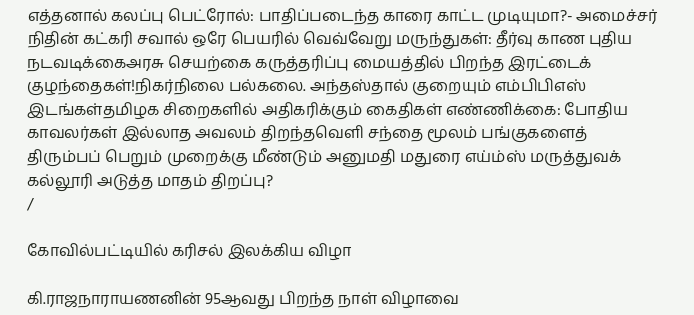எத்தனால் கலப்பு பெட்ரோல்: பாதிப்படைந்த காரை காட்ட முடியுமா?- அமைச்சர் நிதின் கட்கரி சவால் ஒரே பெயரில் வெவ்வேறு மருந்துகள்: தீர்வு காண புதிய நடவடிக்கைஅரசு செயற்கை கருத்தரிப்பு மையத்தில் பிறந்த இரட்டைக் குழந்தைகள்!நிகர்நிலை பல்கலை. அந்தஸ்தால் குறையும் எம்பிபிஎஸ் இடங்கள்தமிழக சிறைகளில் அதிகரிக்கும் கைதிகள் எண்ணிக்கை: போதிய காவலர்கள் இல்லாத அவலம் திறந்தவெளி சந்தை மூலம் பங்குகளைத் திரும்பப் பெறும் முறைக்கு மீண்டும் அனுமதி மதுரை எய்ம்ஸ் மருத்துவக் கல்லூரி அடுத்த மாதம் திறப்பு?
/

கோவில்பட்டியில் கரிசல் இலக்கிய விழா

கி.ராஜநாராயணனின் 95ஆவது பிறந்த நாள் விழாவை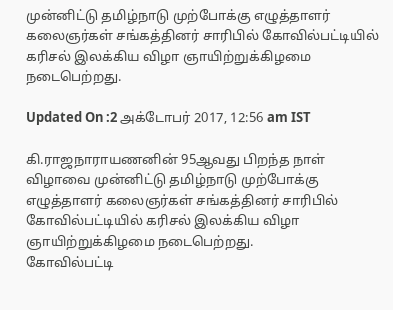முன்னிட்டு தமிழ்நாடு முற்போக்கு எழுத்தாளர் கலைஞர்கள் சங்கத்தினர் சாரிபில் கோவில்பட்டியில் கரிசல் இலக்கிய விழா ஞாயிற்றுக்கிழமை நடைபெற்றது.

Updated On :2 அக்டோபர் 2017, 12:56 am IST

கி.ராஜநாராயணனின் 95ஆவது பிறந்த நாள் விழாவை முன்னிட்டு தமிழ்நாடு முற்போக்கு எழுத்தாளர் கலைஞர்கள் சங்கத்தினர் சாரிபில் கோவில்பட்டியில் கரிசல் இலக்கிய விழா ஞாயிற்றுக்கிழமை நடைபெற்றது.
கோவில்பட்டி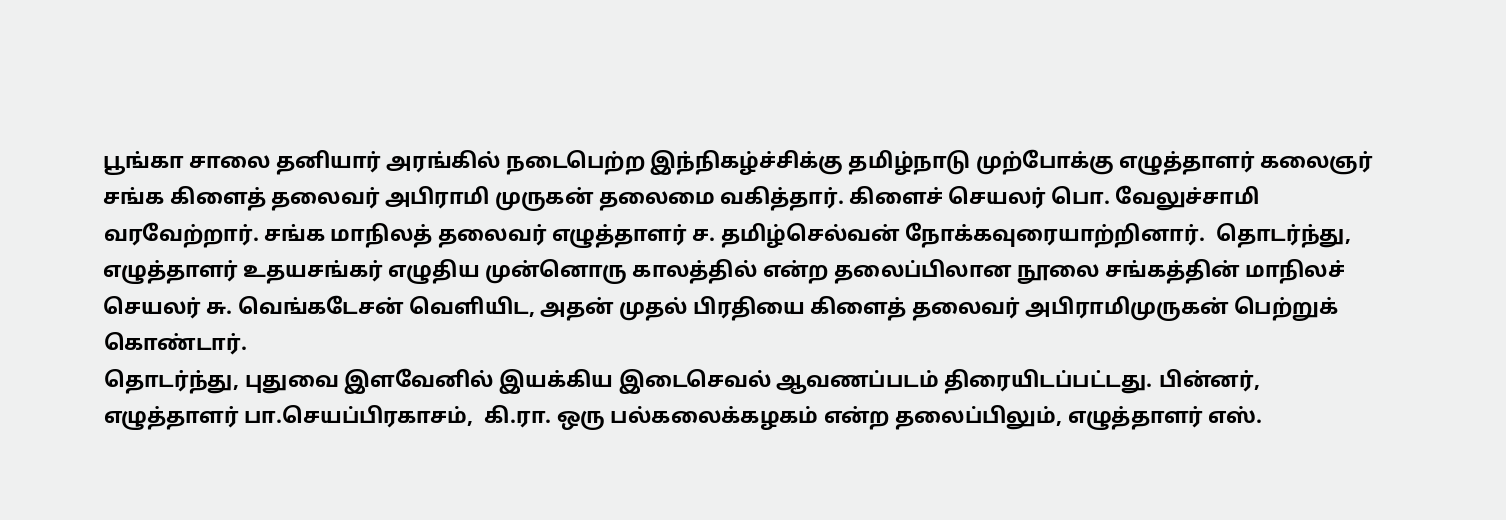பூங்கா சாலை தனியார் அரங்கில் நடைபெற்ற இந்நிகழ்ச்சிக்கு தமிழ்நாடு முற்போக்கு எழுத்தாளர் கலைஞர் சங்க கிளைத் தலைவர் அபிராமி முருகன் தலைமை வகித்தார். கிளைச் செயலர் பொ. வேலுச்சாமி வரவேற்றார். சங்க மாநிலத் தலைவர் எழுத்தாளர் ச. தமிழ்செல்வன் நோக்கவுரையாற்றினார்.  தொடர்ந்து, எழுத்தாளர் உதயசங்கர் எழுதிய முன்னொரு காலத்தில் என்ற தலைப்பிலான நூலை சங்கத்தின் மாநிலச் செயலர் சு. வெங்கடேசன் வெளியிட, அதன் முதல் பிரதியை கிளைத் தலைவர் அபிராமிமுருகன் பெற்றுக் கொண்டார்.
தொடர்ந்து, புதுவை இளவேனில் இயக்கிய இடைசெவல் ஆவணப்படம் திரையிடப்பட்டது. பின்னர், எழுத்தாளர் பா.செயப்பிரகாசம்,  கி.ரா. ஒரு பல்கலைக்கழகம் என்ற தலைப்பிலும், எழுத்தாளர் எஸ்.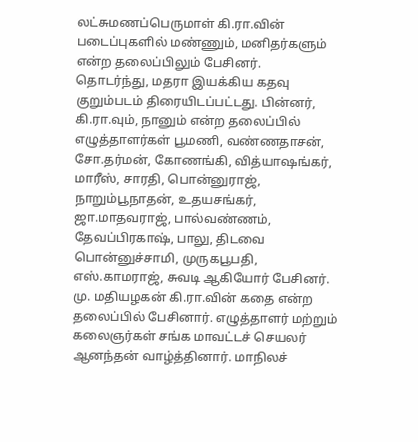லட்சுமணப்பெருமாள் கி.ரா.வின் படைப்புகளில் மண்ணும், மனிதர்களும் என்ற தலைப்பிலும் பேசினர்.
தொடர்ந்து, மதரா இயக்கிய கதவு குறும்படம் திரையிடப்பட்டது. பின்னர், கி.ரா.வும், நானும் என்ற தலைப்பில் எழுத்தாளர்கள் பூமணி, வண்ணதாசன், சோ.தர்மன், கோணங்கி, வித்யாஷங்கர், மாரீஸ், சாரதி, பொன்னுராஜ், நாறும்பூநாதன், உதயசங்கர், ஜா.மாதவராஜ், பால்வண்ணம், தேவப்பிரகாஷ், பாலு, திடவை பொன்னுச்சாமி, முருகபூபதி, எஸ்.காமராஜ், சுவடி ஆகியோர் பேசினர். மு. மதியழகன் கி.ரா.வின் கதை என்ற தலைப்பில் பேசினார். எழுத்தாளர் மற்றும் கலைஞர்கள் சங்க மாவட்டச் செயலர் ஆனந்தன் வாழ்த்தினார். மாநிலச்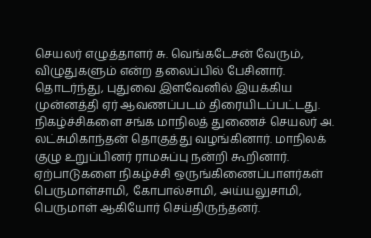செயலர் எழுத்தாளர் சு. வெங்கடேசன் வேரும், விழுதுகளும் என்ற தலைப்பில் பேசினார்.
தொடர்ந்து, புதுவை இளவேனில் இயக்கிய முன்னத்தி ஏர் ஆவணப்படம் திரையிடப்பட்டது. நிகழ்ச்சிகளை சங்க மாநிலத் துணைச் செயலர் அ. லட்சுமிகாந்தன் தொகுத்து வழங்கினார். மாநிலக் குழு உறுப்பினர் ராமசுப்பு நன்றி கூறினார்.
ஏற்பாடுகளை நிகழ்ச்சி ஒருங்கிணைப்பாளர்கள் பெருமாள்சாமி, கோபால்சாமி, அய்யலுசாமி, பெருமாள் ஆகியோர் செய்திருந்தனர்.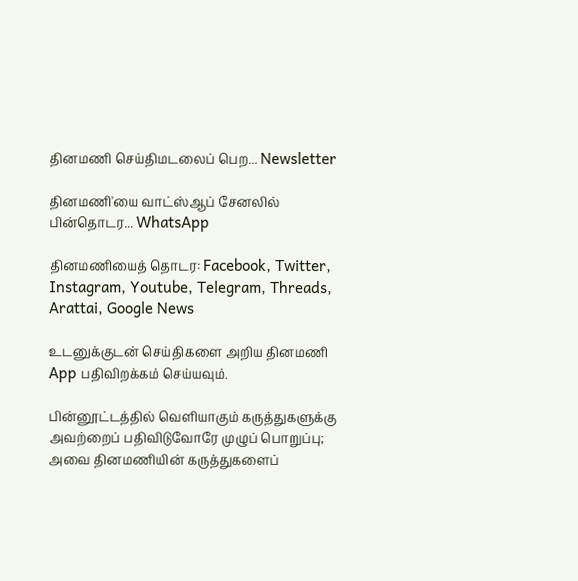தினமணி செய்திமடலைப் பெற... Newsletter

தினமணி'யை வாட்ஸ்ஆப் சேனலில் பின்தொடர... WhatsApp

தினமணியைத் தொடர: Facebook, Twitter, Instagram, Youtube, Telegram, Threads, Arattai, Google News

உடனுக்குடன் செய்திகளை அறிய தினமணி App பதிவிறக்கம் செய்யவும்.

பின்னூட்டத்தில் வெளியாகும் கருத்துகளுக்கு அவற்றைப் பதிவிடுவோரே முழுப் பொறுப்பு; அவை தினமணியின் கருத்துகளைப்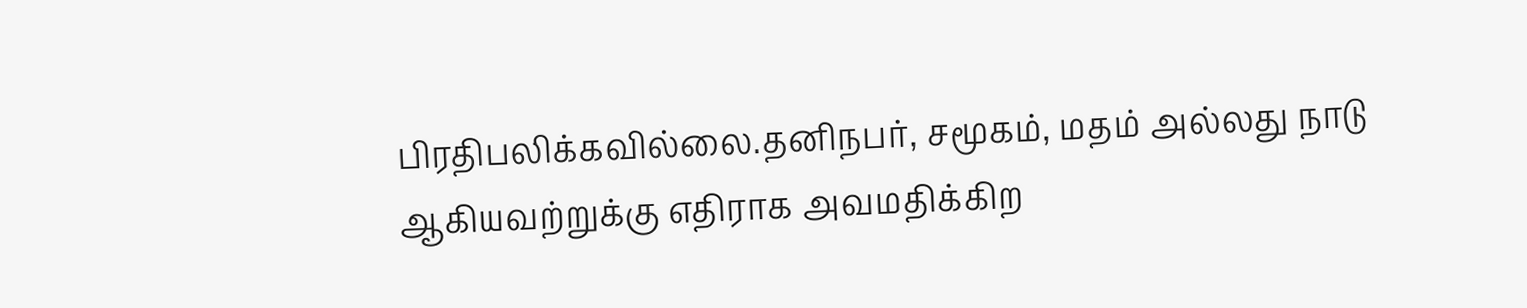பிரதிபலிக்கவில்லை.தனிநபர், சமூகம், மதம் அல்லது நாடு ஆகியவற்றுக்கு எதிராக அவமதிக்கிற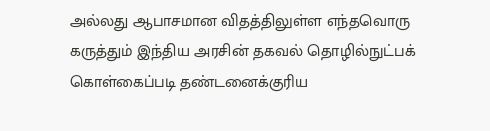அல்லது ஆபாசமான விதத்திலுள்ள எந்தவொரு கருத்தும் இந்திய அரசின் தகவல் தொழில்நுட்பக் கொள்கைப்படி தண்டனைக்குரிய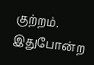குற்றம். இதுபோன்ற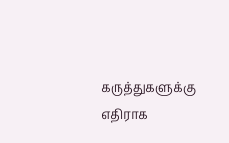கருத்துகளுக்கு எதிராக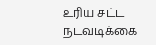உரிய சட்ட நடவடிக்கை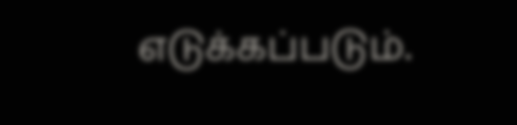எடுக்கப்படும்.